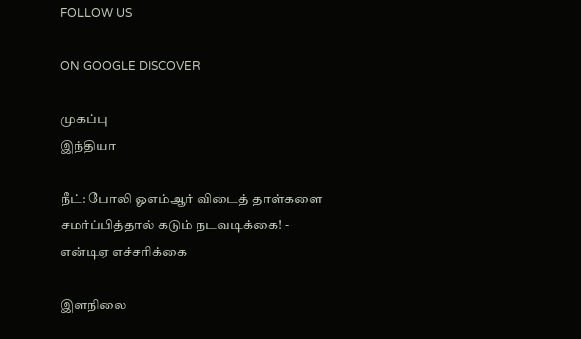FOLLOW US

ON GOOGLE DISCOVER

முகப்பு
இந்தியா

நீட்: போலி ஓஎம்ஆர் விடைத் தாள்களை சமர்ப்பித்தால் கடும் நடவடிக்கை! - என்டிஏ எச்சரிக்கை

இளநிலை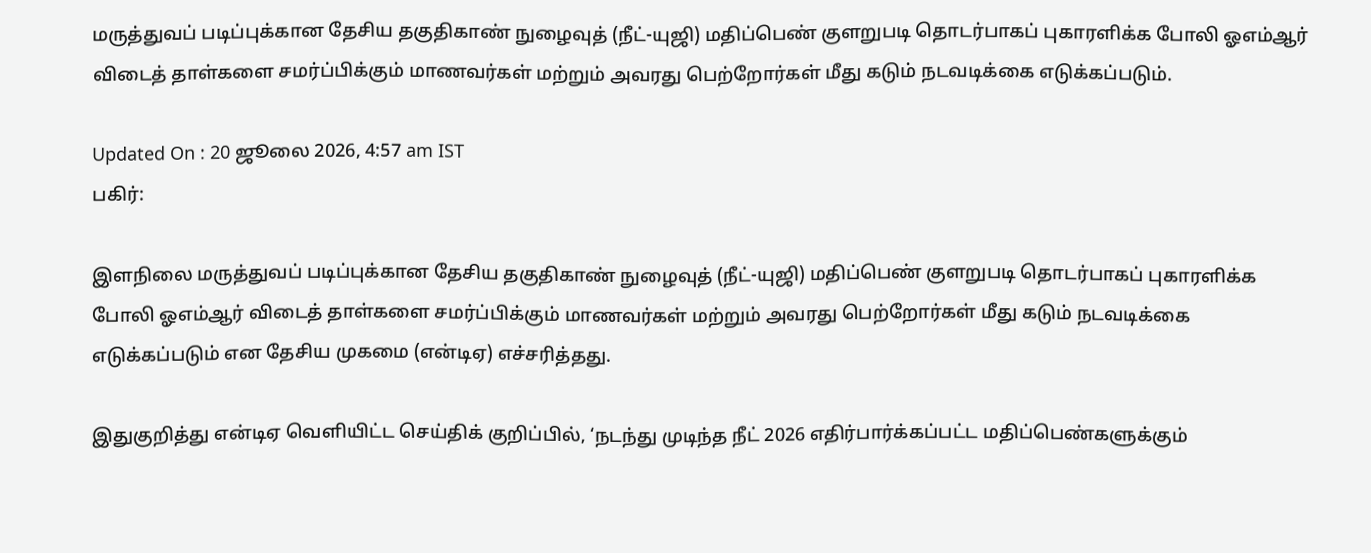மருத்துவப் படிப்புக்கான தேசிய தகுதிகாண் நுழைவுத் (நீட்-யுஜி) மதிப்பெண் குளறுபடி தொடர்பாகப் புகாரளிக்க போலி ஓஎம்ஆர் விடைத் தாள்களை சமர்ப்பிக்கும் மாணவர்கள் மற்றும் அவரது பெற்றோர்கள் மீது கடும் நடவடிக்கை எடுக்கப்படும்.

Updated On : 20 ஜூலை 2026, 4:57 am IST
பகிர்:

இளநிலை மருத்துவப் படிப்புக்கான தேசிய தகுதிகாண் நுழைவுத் (நீட்-யுஜி) மதிப்பெண் குளறுபடி தொடர்பாகப் புகாரளிக்க போலி ஓஎம்ஆர் விடைத் தாள்களை சமர்ப்பிக்கும் மாணவர்கள் மற்றும் அவரது பெற்றோர்கள் மீது கடும் நடவடிக்கை எடுக்கப்படும் என தேசிய முகமை (என்டிஏ) எச்சரித்தது.

இதுகுறித்து என்டிஏ வெளியிட்ட செய்திக் குறிப்பில், ‘நடந்து முடிந்த நீட் 2026 எதிர்பார்க்கப்பட்ட மதிப்பெண்களுக்கும்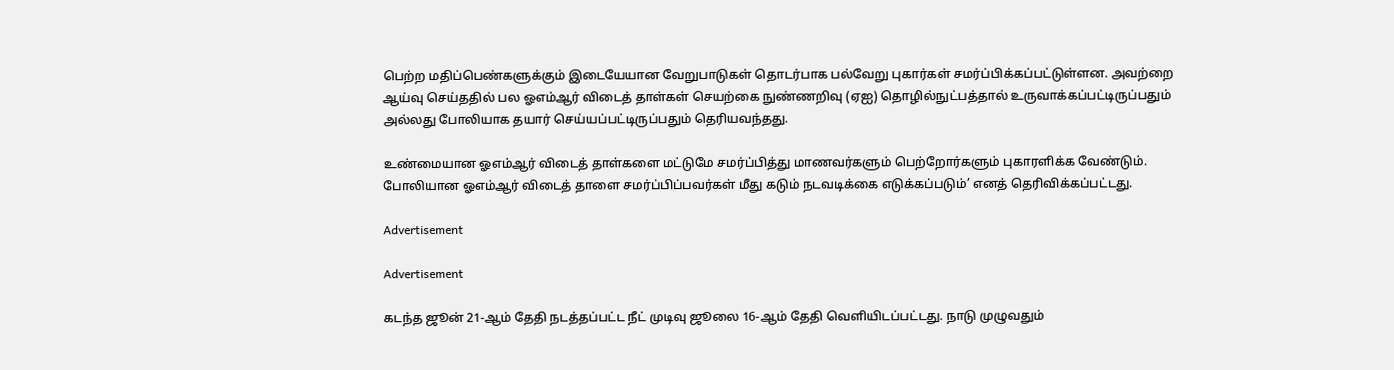பெற்ற மதிப்பெண்களுக்கும் இடையேயான வேறுபாடுகள் தொடர்பாக பல்வேறு புகார்கள் சமர்ப்பிக்கப்பட்டுள்ளன. அவற்றை ஆய்வு செய்ததில் பல ஓஎம்ஆர் விடைத் தாள்கள் செயற்கை நுண்ணறிவு (ஏஐ) தொழில்நுட்பத்தால் உருவாக்கப்பட்டிருப்பதும் அல்லது போலியாக தயார் செய்யப்பட்டிருப்பதும் தெரியவந்தது.

உண்மையான ஓஎம்ஆர் விடைத் தாள்களை மட்டுமே சமர்ப்பித்து மாணவர்களும் பெற்றோர்களும் புகாரளிக்க வேண்டும். போலியான ஓஎம்ஆர் விடைத் தாளை சமர்ப்பிப்பவர்கள் மீது கடும் நடவடிக்கை எடுக்கப்படும்’ எனத் தெரிவிக்கப்பட்டது.

Advertisement

Advertisement

கடந்த ஜூன் 21-ஆம் தேதி நடத்தப்பட்ட நீட் முடிவு ஜூலை 16-ஆம் தேதி வெளியிடப்பட்டது. நாடு முழுவதும்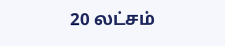20 லட்சம்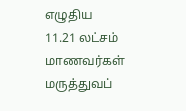எழுதிய 11.21 லட்சம் மாணவர்கள் மருத்துவப்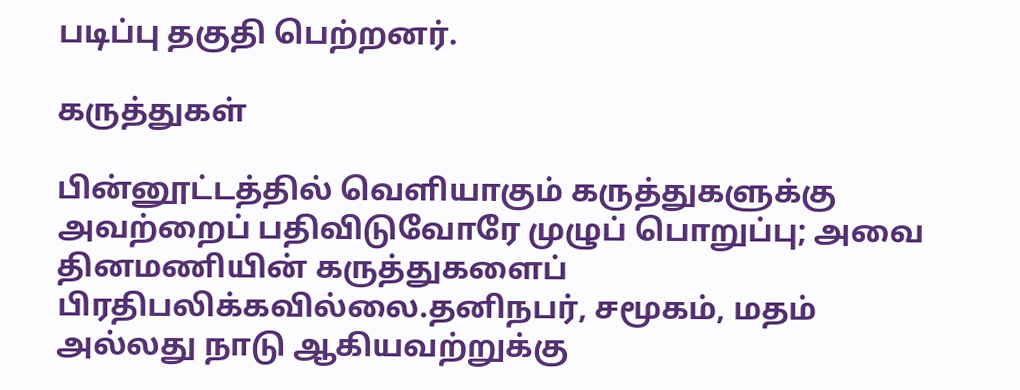படிப்பு தகுதி பெற்றனர்.

கருத்துகள்

பின்னூட்டத்தில் வெளியாகும் கருத்துகளுக்கு அவற்றைப் பதிவிடுவோரே முழுப் பொறுப்பு; அவை தினமணியின் கருத்துகளைப் பிரதிபலிக்கவில்லை.தனிநபர், சமூகம், மதம் அல்லது நாடு ஆகியவற்றுக்கு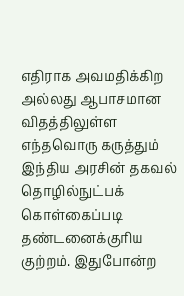எதிராக அவமதிக்கிற அல்லது ஆபாசமான விதத்திலுள்ள எந்தவொரு கருத்தும் இந்திய அரசின் தகவல் தொழில்நுட்பக் கொள்கைப்படி தண்டனைக்குரிய குற்றம். இதுபோன்ற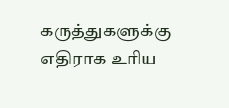கருத்துகளுக்கு எதிராக உரிய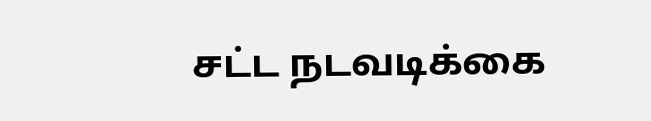சட்ட நடவடிக்கை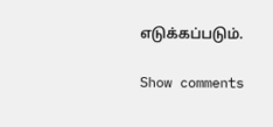எடுக்கப்படும்.

Show comments